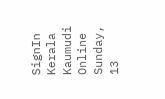SignIn
Kerala Kaumudi Online
Sunday, 13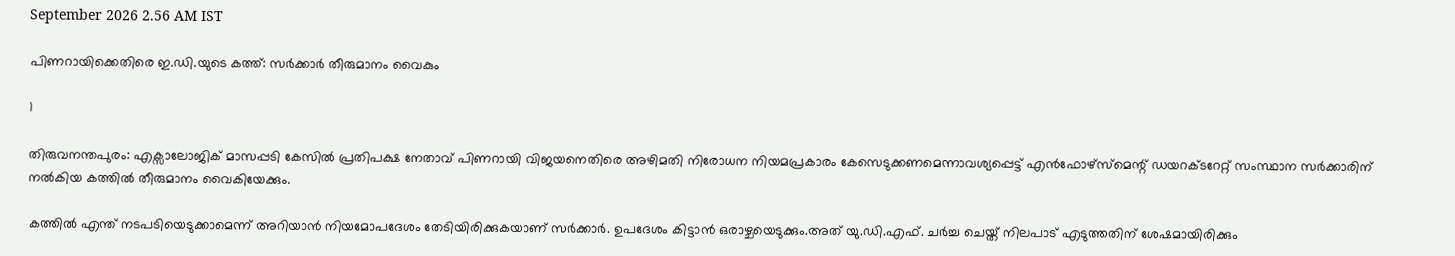September 2026 2.56 AM IST

പിണറായിക്കെതിരെ ഇ.ഡി.യുടെ കത്ത്: സർക്കാർ തീരുമാനം വൈകും

1

തിരുവനന്തപുരം: എക്സാലോജിക് മാസപ്പടി കേസിൽ പ്രതിപക്ഷ നേതാവ് പിണറായി വിജയനെതിരെ അഴിമതി നിരോധന നിയമപ്രകാരം കേസെടുക്കണമെന്നാവശ്യപ്പെട്ട് എൻഫോഴ്സ്മെന്റ് ഡയറക്ടറേറ്റ് സംസ്ഥാന സർക്കാരിന് നൽകിയ കത്തിൽ തീരുമാനം വൈകിയേക്കും.

കത്തിൽ എന്ത് നടപടിയെടുക്കാമെന്ന് അറിയാൻ നിയമോപദേശം തേടിയിരിക്കുകയാണ് സർക്കാർ. ഉപദേശം കിട്ടാൻ ഒരാഴ്ചയെടുക്കും.അത് യു.ഡി.എഫ്. ചർച്ച ചെയ്ത് നിലപാട് എടുത്തതിന് ശേഷമായിരിക്കും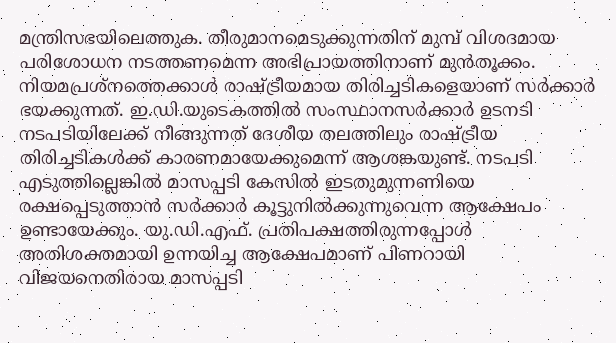മന്ത്രിസഭയിലെത്തുക. തീരുമാനമെടുക്കുന്നതിന് മുമ്പ് വിശദമായ പരിശോധന നടത്തണമെന്ന അഭിപ്രായത്തിനാണ് മുൻതൂക്കം. നിയമപ്രശ്നത്തെക്കാൾ രാഷ്ട്രീയമായ തിരിച്ചടികളെയാണ് സർക്കാർ ഭയക്കുന്നത്. ഇ.ഡി.യുടെകത്തിൽ സംസ്ഥാനസർക്കാർ ഉടനടി നടപടിയിലേക്ക് നീങ്ങുന്നത് ദേശീയ തലത്തിലും രാഷ്ട്രീയ തിരിച്ചടികൾക്ക് കാരണമായേക്കുമെന്ന് ആശങ്കയുണ്ട്. നടപടി എടുത്തില്ലെങ്കിൽ മാസപ്പടി കേസിൽ ഇടതുമുന്നണിയെ രക്ഷപ്പെടുത്താൻ സർക്കാർ കൂട്ടുനിൽക്കുന്നുവെന്ന ആക്ഷേപം ഉണ്ടായേക്കും. യു.ഡി.എഫ്. പ്രതിപക്ഷത്തിരുന്നപ്പോൾ അതിശക്തമായി ഉന്നയിച്ച ആക്ഷേപമാണ് പിണറായി വിജയനെതിരായ മാസപ്പടി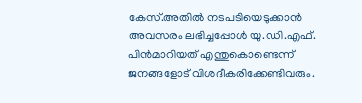കേസ്.അതിൽ നടപടിയെടുക്കാൻ അവസരം ലഭിച്ചപ്പോൾ യു.ഡി.എഫ്. പിൻമാറിയത് എന്തുകൊണ്ടെന്ന് ജനങ്ങളോട് വിശദീകരിക്കേണ്ടിവരും.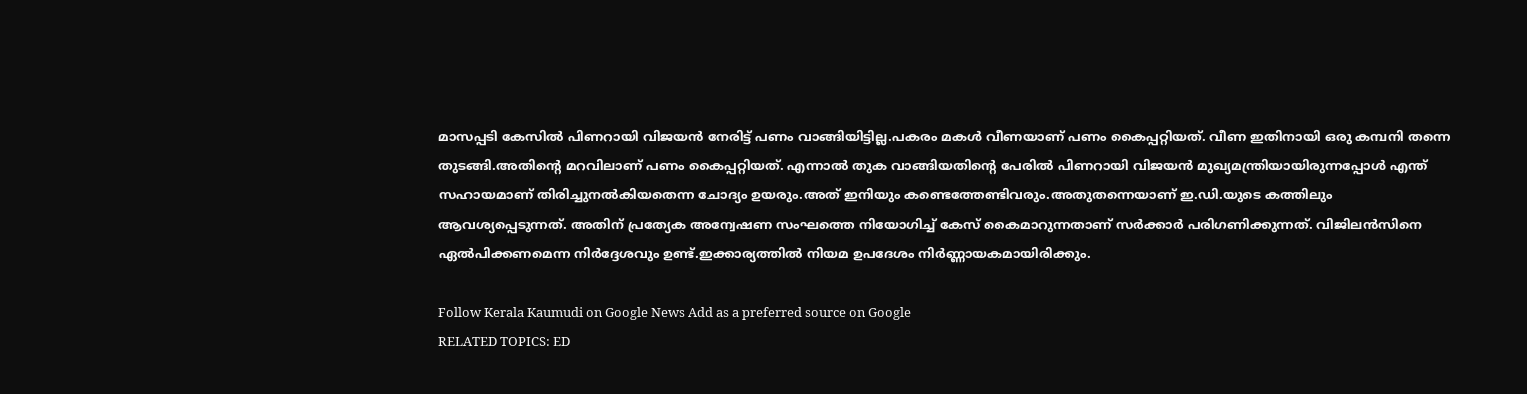മാസപ്പടി കേസിൽ പിണറായി വിജയൻ നേരിട്ട് പണം വാങ്ങിയിട്ടില്ല.പകരം മകൾ വീണയാണ് പണം കൈപ്പറ്റിയത്. വീണ ഇതിനായി ഒരു കമ്പനി തന്നെ തുടങ്ങി.അതിന്റെ മറവിലാണ് പണം കൈപ്പറ്റിയത്. എന്നാൽ തുക വാങ്ങിയതിന്റെ പേരിൽ പിണറായി വിജയൻ മുഖ്യമന്ത്രിയായിരുന്നപ്പോൾ എന്ത് സഹായമാണ് തിരിച്ചുനൽകിയതെന്ന ചോദ്യം ഉയരും.അത് ഇനിയും കണ്ടെത്തേണ്ടിവരും.അതുതന്നെയാണ് ഇ.ഡി.യുടെ കത്തിലും ആവശ്യപ്പെടുന്നത്. അതിന് പ്രത്യേക അന്വേഷണ സംഘത്തെ നിയോഗിച്ച് കേസ് കൈമാറുന്നതാണ് സർക്കാർ പരിഗണിക്കുന്നത്. വിജിലൻസിനെ ഏൽപിക്കണമെന്ന നിർദ്ദേശവും ഉണ്ട്.ഇക്കാര്യത്തിൽ നിയമ ഉപദേശം നിർണ്ണായകമായിരിക്കും.

Follow Kerala Kaumudi on Google News Add as a preferred source on Google
RELATED TOPICS: ED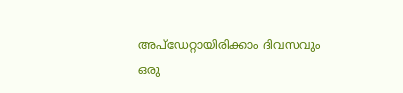അപ്ഡേറ്റായിരിക്കാം ദിവസവും
ഒരു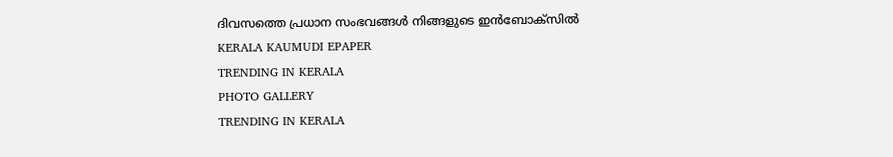ദിവസത്തെ പ്രധാന സംഭവങ്ങൾ നിങ്ങളുടെ ഇൻബോക്സിൽ
KERALA KAUMUDI EPAPER
TRENDING IN KERALA
PHOTO GALLERY
TRENDING IN KERALA